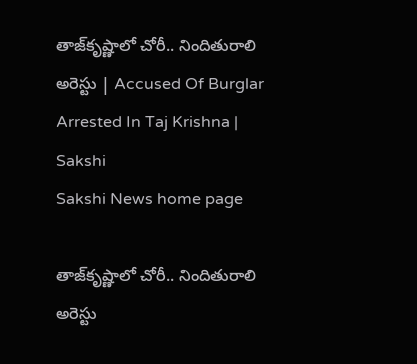తాజ్‌కృష్ణాలో చోరీ.. నిందితురాలి అరెస్టు | Accused Of Burglar Arrested In Taj Krishna | Sakshi
Sakshi News home page

తాజ్‌కృష్ణాలో చోరీ.. నిందితురాలి అరెస్టు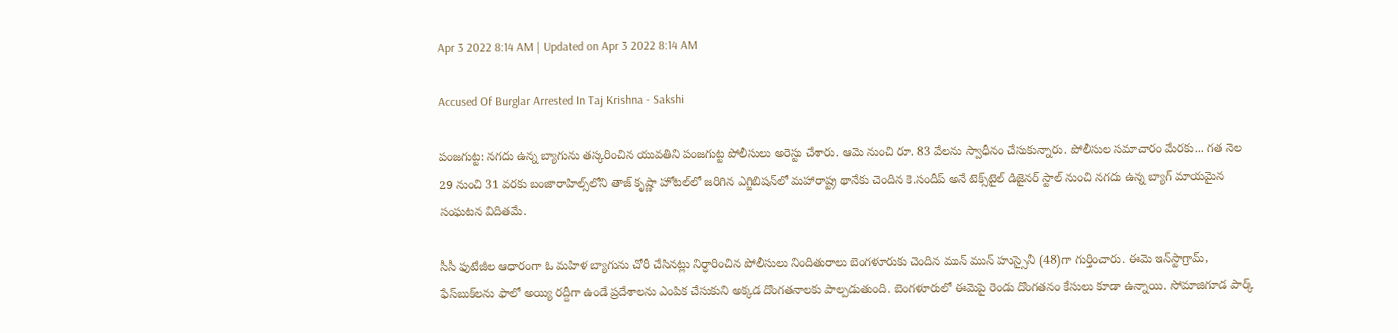Apr 3 2022 8:14 AM | Updated on Apr 3 2022 8:14 AM

Accused Of Burglar Arrested In Taj Krishna - Sakshi

పంజగుట్ట: నగదు ఉన్న బ్యాగును తస్కరించిన యువతిని పంజగుట్ట పోలీసులు అరెస్టు చేశారు. ఆమె నుంచి రూ. 83 వేలను స్వాధీనం చేసుకున్నారు. పోలీసుల సమాచారం మేరకు... గత నెల 29 నుంచి 31 వరకు బంజారాహిల్స్‌లోని తాజ్‌ కృష్ణా హోటల్‌లో జరిగిన ఎగ్జిబిషన్‌లో మహారాష్ట్ర థానేకు చెందిన కె.సందీప్‌ అనే టెక్స్‌టైల్‌ డిజైనర్‌ స్టాల్‌ నుంచి నగదు ఉన్న బ్యాగ్‌ మాయమైన సంఘటన విదితమే.

సీసీ ఫుటేజీల ఆధారంగా ఓ మహిళ బ్యాగును చోరీ చేసినట్లు నిర్ధారించిన పోలీసులు నిందితురాలు బెంగళూరుకు చెందిన మున్‌ మున్‌ హుస్సైనీ (48)గా గుర్తించారు. ఈమె ఇన్‌స్టాగ్రామ్, ఫేస్‌బుక్‌లను ఫాలో అయ్యి రద్దీగా ఉండే ప్రదేశాలను ఎంపిక చేసుకుని అక్కడ దొంగతనాలకు పాల్పడుతుంది. బెంగళూరులో ఈమెపై రెండు దొంగతనం కేసులు కూడా ఉన్నాయి. సోమాజిగూడ పార్క్‌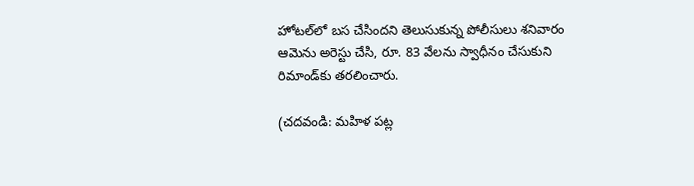హోటల్‌లో బస చేసిందని తెలుసుకున్న పోలీసులు శనివారం ఆమెను అరెస్టు చేసి, రూ. 83 వేలను స్వాధీనం చేసుకుని రిమాండ్‌కు తరలించారు.

(చదవండి: మహిళ పట్ల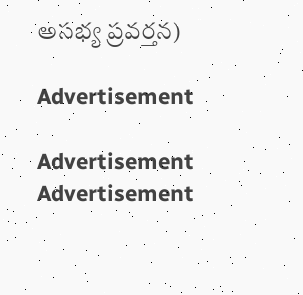అసభ్య ప్రవర్తన)

Advertisement

Advertisement
Advertisement